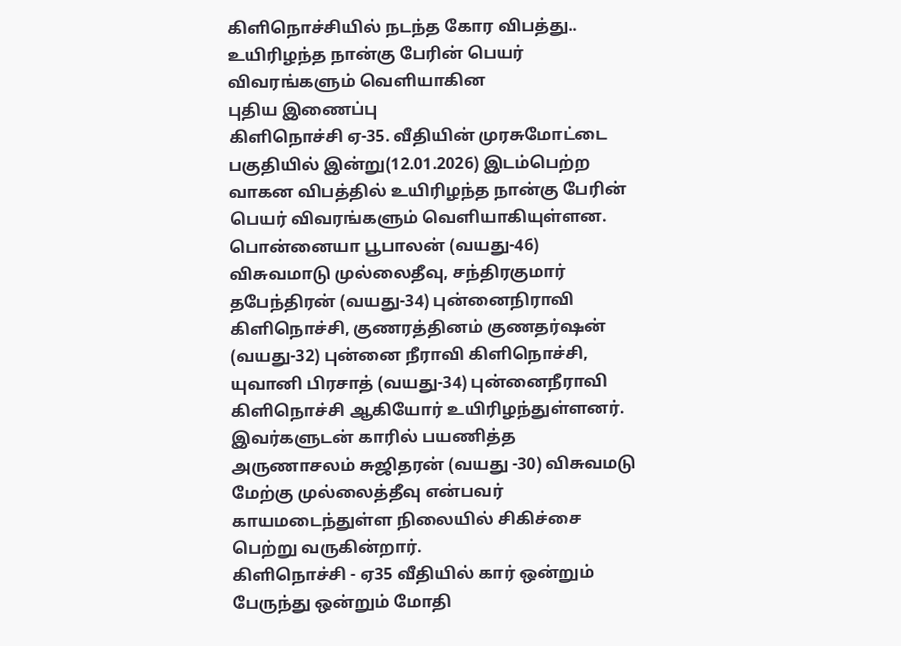கிளிநொச்சியில் நடந்த கோர விபத்து.. உயிரிழந்த நான்கு பேரின் பெயர் விவரங்களும் வெளியாகின
புதிய இணைப்பு
கிளிநொச்சி ஏ-35. வீதியின் முரசுமோட்டை பகுதியில் இன்று(12.01.2026) இடம்பெற்ற வாகன விபத்தில் உயிரிழந்த நான்கு பேரின் பெயர் விவரங்களும் வெளியாகியுள்ளன.
பொன்னையா பூபாலன் (வயது-46) விசுவமாடு முல்லைதீவு, சந்திரகுமார் தபேந்திரன் (வயது-34) புன்னைநிராவி கிளிநொச்சி, குணரத்தினம் குணதர்ஷன் (வயது-32) புன்னை நீராவி கிளிநொச்சி, யுவானி பிரசாத் (வயது-34) புன்னைநீராவி கிளிநொச்சி ஆகியோர் உயிரிழந்துள்ளனர்.
இவர்களுடன் காரில் பயணித்த அருணாசலம் சுஜிதரன் (வயது -30) விசுவமடு மேற்கு முல்லைத்தீவு என்பவர் காயமடைந்துள்ள நிலையில் சிகிச்சை பெற்று வருகின்றார்.
கிளிநொச்சி - ஏ35 வீதியில் கார் ஒன்றும் பேருந்து ஒன்றும் மோதி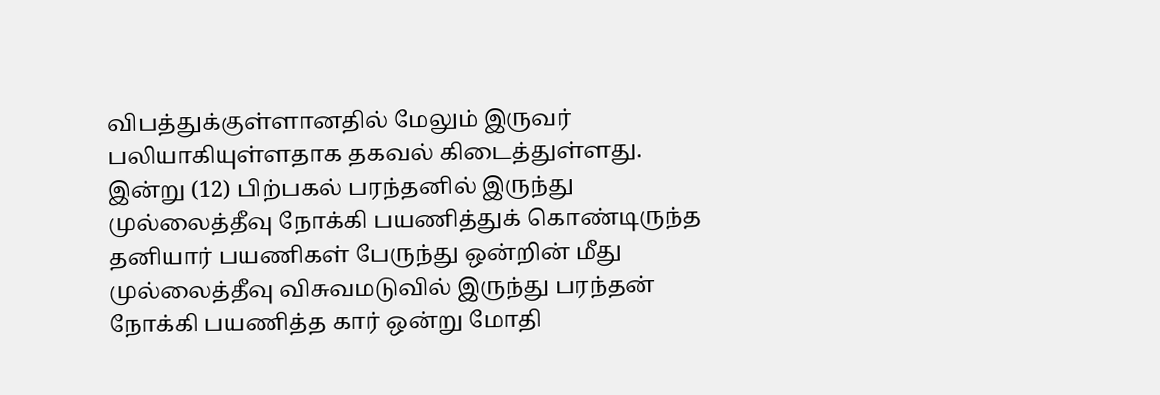விபத்துக்குள்ளானதில் மேலும் இருவர் பலியாகியுள்ளதாக தகவல் கிடைத்துள்ளது.
இன்று (12) பிற்பகல் பரந்தனில் இருந்து முல்லைத்தீவு நோக்கி பயணித்துக் கொண்டிருந்த தனியார் பயணிகள் பேருந்து ஒன்றின் மீது முல்லைத்தீவு விசுவமடுவில் இருந்து பரந்தன் நோக்கி பயணித்த கார் ஒன்று மோதி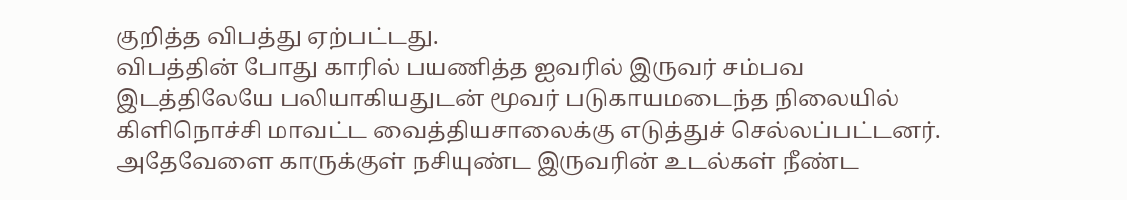குறித்த விபத்து ஏற்பட்டது.
விபத்தின் போது காரில் பயணித்த ஐவரில் இருவர் சம்பவ இடத்திலேயே பலியாகியதுடன் மூவர் படுகாயமடைந்த நிலையில் கிளிநொச்சி மாவட்ட வைத்தியசாலைக்கு எடுத்துச் செல்லப்பட்டனர்.
அதேவேளை காருக்குள் நசியுண்ட இருவரின் உடல்கள் நீண்ட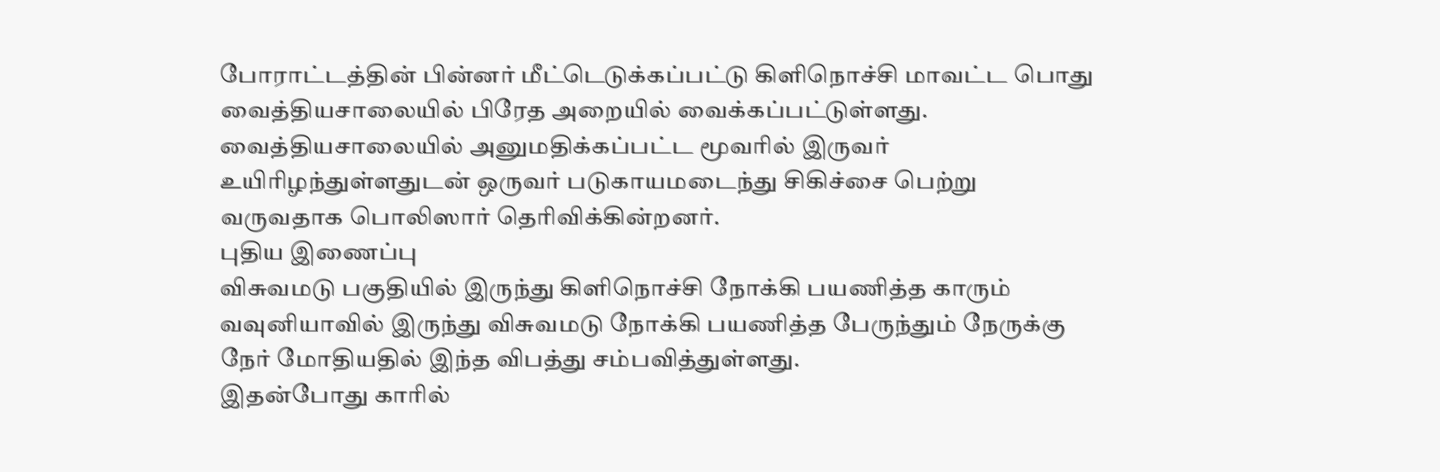போராட்டத்தின் பின்னர் மீட்டெடுக்கப்பட்டு கிளிநொச்சி மாவட்ட பொது வைத்தியசாலையில் பிரேத அறையில் வைக்கப்பட்டுள்ளது.
வைத்தியசாலையில் அனுமதிக்கப்பட்ட மூவரில் இருவர் உயிரிழந்துள்ளதுடன் ஒருவர் படுகாயமடைந்து சிகிச்சை பெற்று வருவதாக பொலிஸார் தெரிவிக்கின்றனர்.
புதிய இணைப்பு
விசுவமடு பகுதியில் இருந்து கிளிநொச்சி நோக்கி பயணித்த காரும் வவுனியாவில் இருந்து விசுவமடு நோக்கி பயணித்த பேருந்தும் நேருக்கு நேர் மோதியதில் இந்த விபத்து சம்பவித்துள்ளது.
இதன்போது காரில்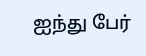ஐந்து பேர்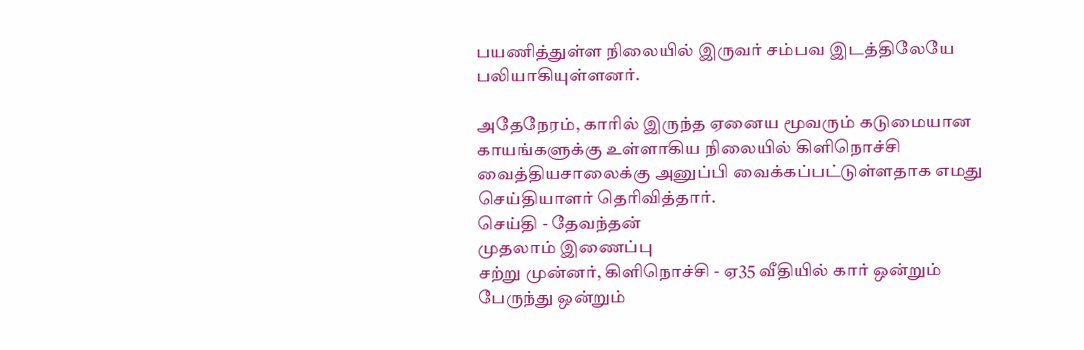பயணித்துள்ள நிலையில் இருவர் சம்பவ இடத்திலேயே பலியாகியுள்ளனர்.

அதேநேரம், காரில் இருந்த ஏனைய மூவரும் கடுமையான காயங்களுக்கு உள்ளாகிய நிலையில் கிளிநொச்சி வைத்தியசாலைக்கு அனுப்பி வைக்கப்பட்டுள்ளதாக எமது செய்தியாளர் தெரிவித்தார்.
செய்தி - தேவந்தன்
முதலாம் இணைப்பு
சற்று முன்னர், கிளிநொச்சி - ஏ35 வீதியில் கார் ஒன்றும் பேருந்து ஒன்றும்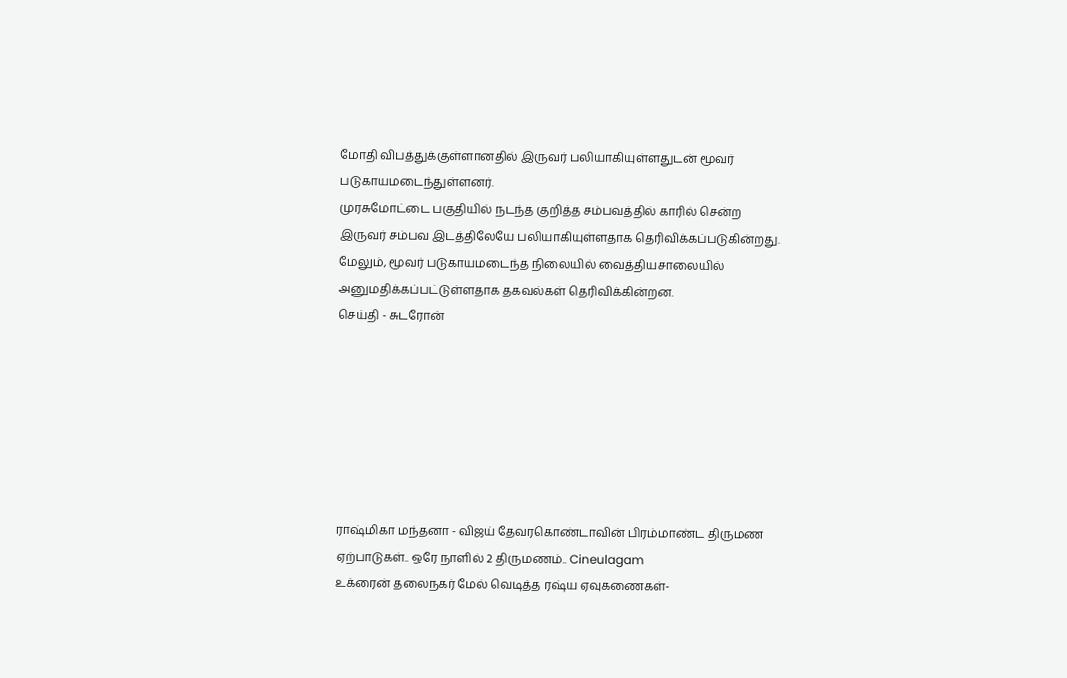மோதி விபத்துக்குள்ளானதில் இருவர் பலியாகியுள்ளதுடன் மூவர் படுகாயமடைந்துள்ளனர்.
முரசுமோட்டை பகுதியில் நடந்த குறித்த சம்பவத்தில் காரில் சென்ற இருவர் சம்பவ இடத்திலேயே பலியாகியுள்ளதாக தெரிவிக்கப்படுகின்றது.
மேலும், மூவர் படுகாயமடைந்த நிலையில் வைத்தியசாலையில் அனுமதிக்கப்பட்டுள்ளதாக தகவல்கள் தெரிவிக்கின்றன.
செய்தி - சுடரோன்







ராஷ்மிகா மந்தனா - விஜய் தேவரகொண்டாவின் பிரம்மாண்ட திருமண ஏற்பாடுகள்.. ஒரே நாளில் 2 திருமணம்.. Cineulagam
உக்ரைன் தலைநகர் மேல் வெடித்த ரஷ்ய ஏவுகணைகள்-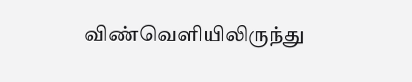விண்வெளியிலிருந்து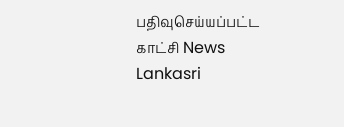பதிவுசெய்யப்பட்ட காட்சி News Lankasri